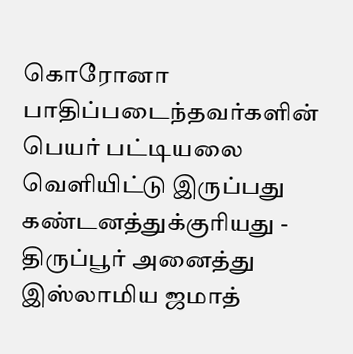கொரோனா பாதிப்படைந்தவர்களின் பெயர் பட்டியலை வெளியிட்டு இருப்பது கண்டனத்துக்குரியது - திருப்பூர் அனைத்து இஸ்லாமிய ஜமாத்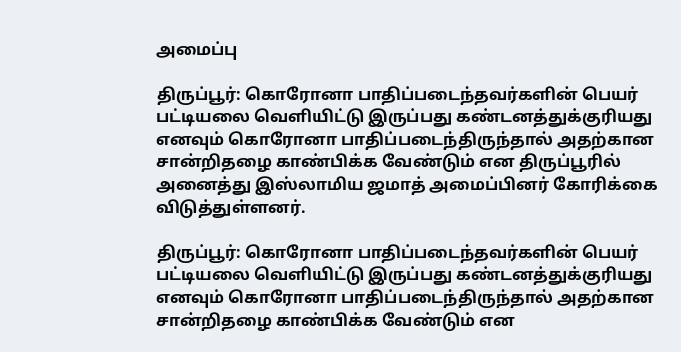அமைப்பு

திருப்பூர்: கொரோனா பாதிப்படைந்தவர்களின் பெயர் பட்டியலை வெளியிட்டு இருப்பது கண்டனத்துக்குரியது எனவும் கொரோனா பாதிப்படைந்திருந்தால் அதற்கான சான்றிதழை காண்பிக்க வேண்டும் என திருப்பூரில் அனைத்து இஸ்லாமிய ஜமாத் அமைப்பினர் கோரிக்கை விடுத்துள்ளனர்.

திருப்பூர்: கொரோனா பாதிப்படைந்தவர்களின் பெயர் பட்டியலை வெளியிட்டு இருப்பது கண்டனத்துக்குரியது எனவும் கொரோனா பாதிப்படைந்திருந்தால் அதற்கான சான்றிதழை காண்பிக்க வேண்டும் என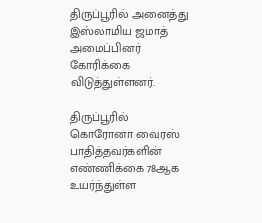திருப்பூரில் அனைத்து இஸ்லாமிய ஜமாத் அமைப்பினர் கோரிக்கை விடுத்துள்ளனர்.

திருப்பூரில் கொரோனா வைரஸ் பாதித்தவர்களின் எண்ணிக்கை 78ஆக உயர்ந்துள்ள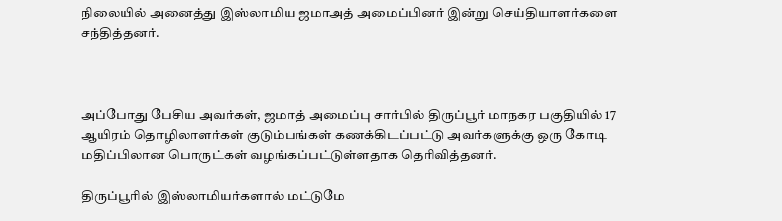நிலையில் அனைத்து இஸ்லாமிய ஜமாஅத் அமைப்பினர் இன்று செய்தியாளர்களை சந்தித்தனர்.



அப்போது பேசிய அவர்கள், ஜமாத் அமைப்பு சார்பில் திருப்பூர் மாநகர பகுதியில் 17 ஆயிரம் தொழிலாளர்கள் குடும்பங்கள் கணக்கிடப்பட்டு அவர்களுக்கு ஒரு கோடி மதிப்பிலான பொருட்கள் வழங்கப்பட்டுள்ளதாக தெரிவித்தனர்.

திருப்பூரில் இஸ்லாமியர்களால் மட்டுமே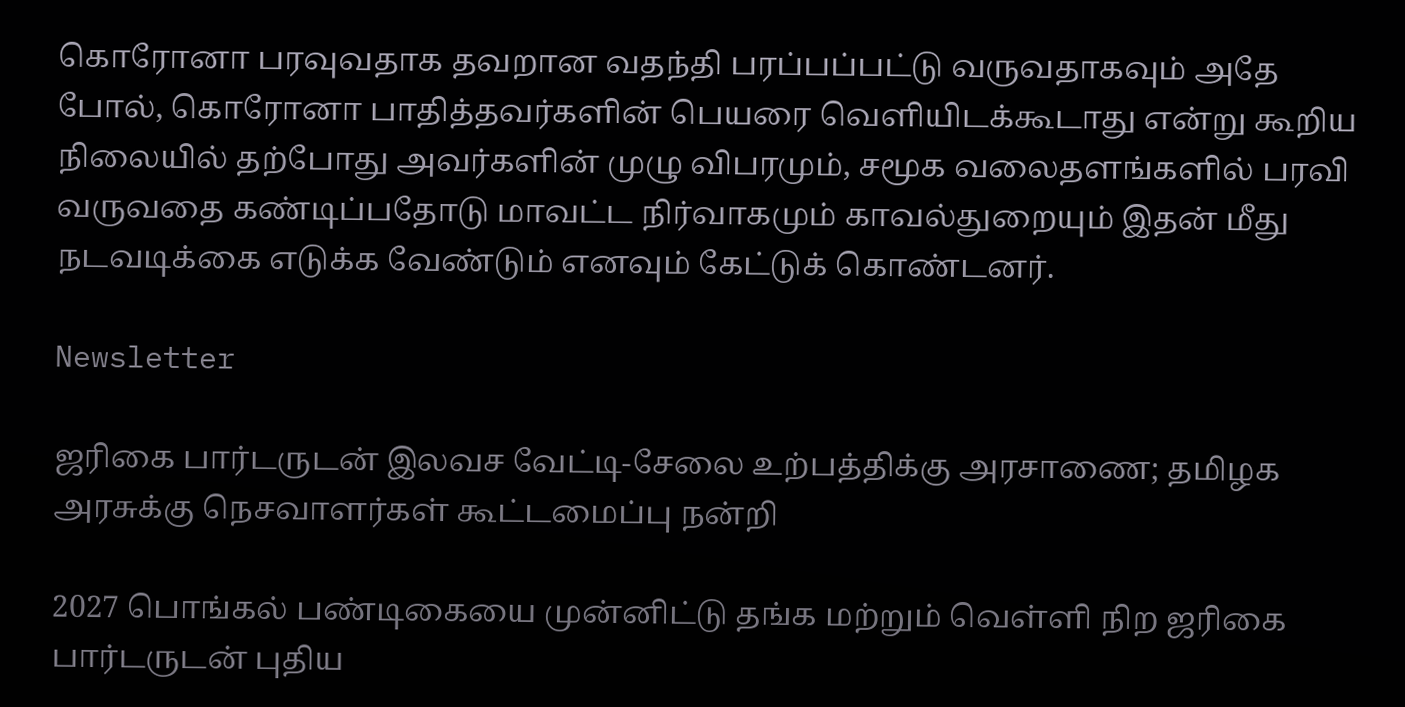கொரோனா பரவுவதாக தவறான வதந்தி பரப்பப்பட்டு வருவதாகவும் அதே போல், கொரோனா பாதித்தவர்களின் பெயரை வெளியிடக்கூடாது என்று கூறிய நிலையில் தற்போது அவர்களின் முழு விபரமும், சமூக வலைதளங்களில் பரவி வருவதை கண்டிப்பதோடு மாவட்ட நிர்வாகமும் காவல்துறையும் இதன் மீது நடவடிக்கை எடுக்க வேண்டும் எனவும் கேட்டுக் கொண்டனர்.

Newsletter

ஜரிகை பார்டருடன் இலவச வேட்டி-சேலை உற்பத்திக்கு அரசாணை; தமிழக அரசுக்கு நெசவாளர்கள் கூட்டமைப்பு நன்றி

2027 பொங்கல் பண்டிகையை முன்னிட்டு தங்க மற்றும் வெள்ளி நிற ஜரிகை பார்டருடன் புதிய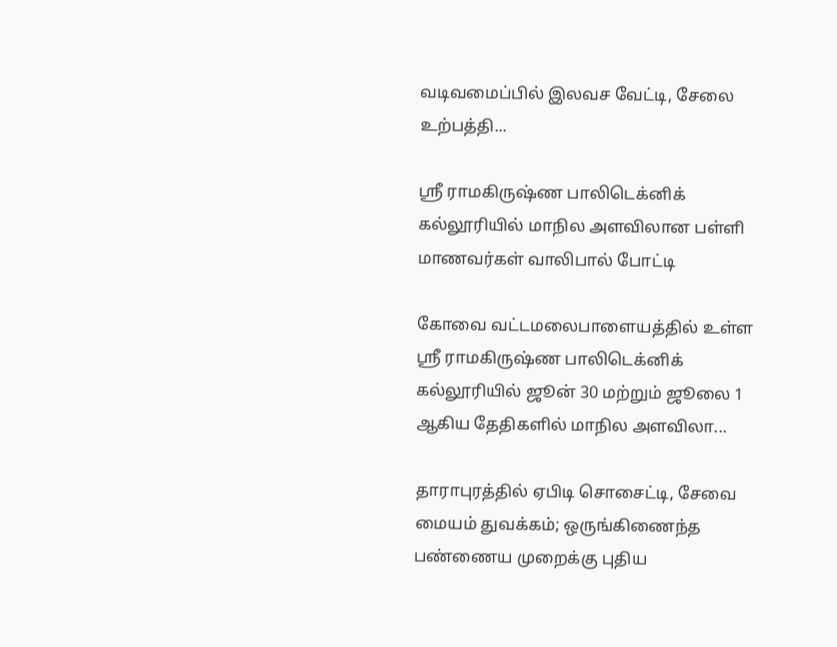வடிவமைப்பில் இலவச வேட்டி, சேலை உற்பத்தி...

ஸ்ரீ ராமகிருஷ்ண பாலிடெக்னிக் கல்லூரியில் மாநில அளவிலான பள்ளி மாணவர்கள் வாலிபால் போட்டி

கோவை வட்டமலைபாளையத்தில் உள்ள ஸ்ரீ ராமகிருஷ்ண பாலிடெக்னிக் கல்லூரியில் ஜூன் 30 மற்றும் ஜூலை 1 ஆகிய தேதிகளில் மாநில அளவிலா...

தாராபுரத்தில் ஏபிடி சொசைட்டி, சேவை மையம் துவக்கம்; ஒருங்கிணைந்த பண்ணைய முறைக்கு புதிய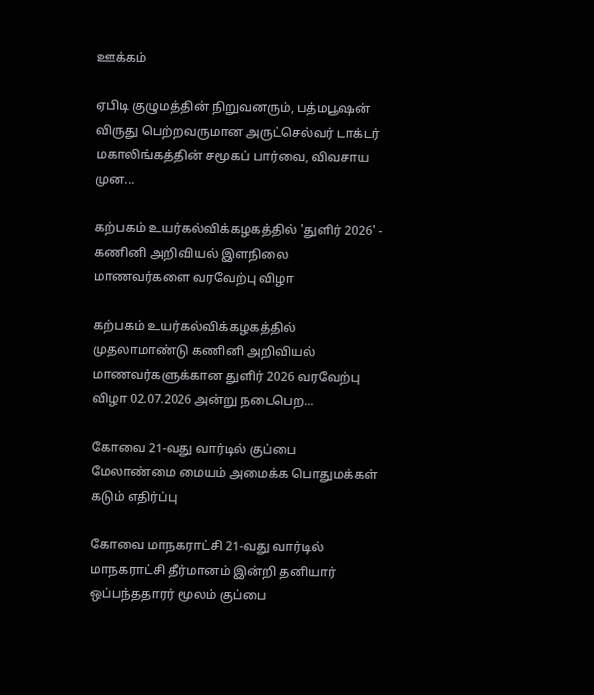ஊக்கம்

ஏபிடி குழுமத்தின் நிறுவனரும், பத்மபூஷன் விருது பெற்றவருமான அருட்செல்வர் டாக்டர் மகாலிங்கத்தின் சமூகப் பார்வை, விவசாய முன...

கற்பகம் உயர்கல்விக்கழகத்தில் 'துளிர் 2026' - கணினி அறிவியல் இளநிலை மாணவர்களை வரவேற்பு விழா

கற்பகம் உயர்கல்விக்கழகத்தில் முதலாமாண்டு கணினி அறிவியல் மாணவர்களுக்கான துளிர் 2026 வரவேற்பு விழா 02.07.2026 அன்று நடைபெற...

கோவை 21-வது வார்டில் குப்பை மேலாண்மை மையம் அமைக்க பொதுமக்கள் கடும் எதிர்ப்பு

கோவை மாநகராட்சி 21-வது வார்டில் மாநகராட்சி தீர்மானம் இன்றி தனியார் ஒப்பந்ததாரர் மூலம் குப்பை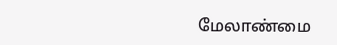மேலாண்மை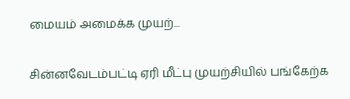மையம் அமைக்க முயற்...

சின்னவேடம்பட்டி ஏரி மீட்பு முயற்சியில் பங்கேற்க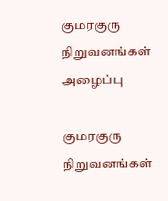குமரகுரு நிறுவனங்கள் அழைப்பு

குமரகுரு நிறுவனங்கள்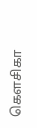கெளசிகா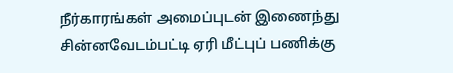நீர்காரங்கள் அமைப்புடன் இணைந்து சின்னவேடம்பட்டி ஏரி மீட்புப் பணிக்கு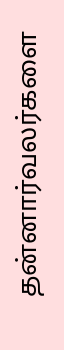தன்னார்வலர்களை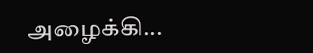அழைக்கி...